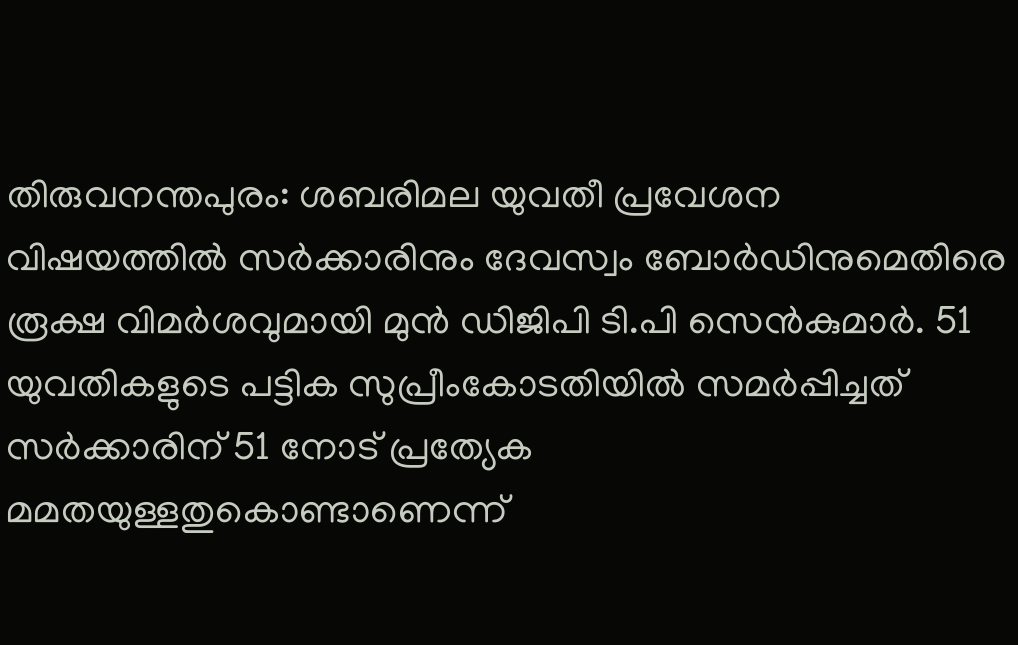തിരുവനന്തപുരം: ശബരിമല യുവതീ പ്രവേശന വിഷയത്തിൽ സർക്കാരിനും ദേവസ്വം ബോർഡിനുമെതിരെ രൂക്ഷ വിമർശവുമായി മുൻ ഡിജിപി ടി.പി സെൻകുമാർ. 51 യുവതികളുടെ പട്ടിക സുപ്രീംകോടതിയിൽ സമർപ്പിച്ചത് സർക്കാരിന് 51 നോട് പ്രത്യേക മമതയുള്ളതുകൊണ്ടാണെന്ന്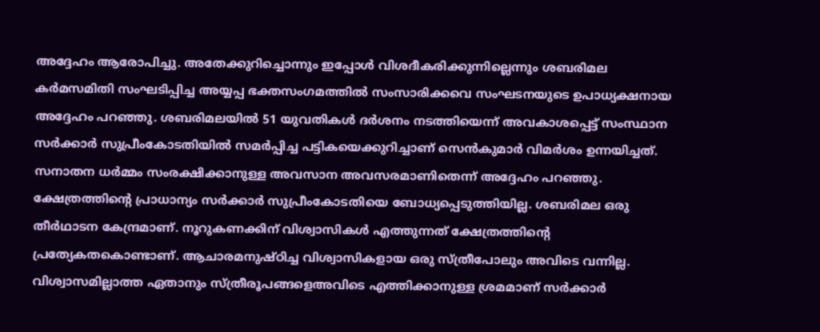അദ്ദേഹം ആരോപിച്ചു. അതേക്കുറിച്ചൊന്നും ഇപ്പോൾ വിശദീകരിക്കുന്നില്ലെന്നും ശബരിമല കർമസമിതി സംഘടിപ്പിച്ച അയ്യപ്പ ഭക്തസംഗമത്തിൽ സംസാരിക്കവെ സംഘടനയുടെ ഉപാധ്യക്ഷനായ അദ്ദേഹം പറഞ്ഞു. ശബരിമലയിൽ 51 യുവതികൾ ദർശനം നടത്തിയെന്ന് അവകാശപ്പെട്ട് സംസ്ഥാന സർക്കാർ സുപ്രീംകോടതിയിൽ സമർപ്പിച്ച പട്ടികയെക്കുറിച്ചാണ് സെൻകുമാർ വിമർശം ഉന്നയിച്ചത്. സനാതന ധർമ്മം സംരക്ഷിക്കാനുള്ള അവസാന അവസരമാണിതെന്ന് അദ്ദേഹം പറഞ്ഞു. ക്ഷേത്രത്തിന്റെ പ്രാധാന്യം സർക്കാർ സുപ്രീംകോടതിയെ ബോധ്യപ്പെടുത്തിയില്ല. ശബരിമല ഒരു തീർഥാടന കേന്ദ്രമാണ്. നൂറുകണക്കിന് വിശ്വാസികൾ എത്തുന്നത് ക്ഷേത്രത്തിന്റെ പ്രത്യേകതകൊണ്ടാണ്. ആചാരമനുഷ്ഠിച്ച വിശ്വാസികളായ ഒരു സ്ത്രീപോലും അവിടെ വന്നില്ല. വിശ്വാസമില്ലാത്ത ഏതാനും സ്ത്രീരൂപങ്ങളെഅവിടെ എത്തിക്കാനുള്ള ശ്രമമാണ് സർക്കാർ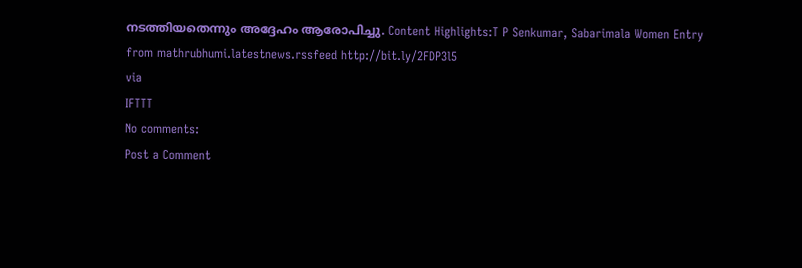നടത്തിയതെന്നും അദ്ദേഹം ആരോപിച്ചു. Content Highlights:T P Senkumar, Sabarimala Women Entry
from mathrubhumi.latestnews.rssfeed http://bit.ly/2FDP3l5
via
IFTTT
No comments:
Post a Comment